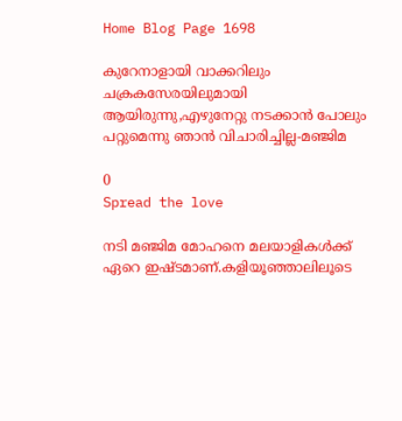Home Blog Page 1698

കുറേനാളായി വാക്കറിലും ചക്രകസേരയിലുമായി ആയിരുന്നു,എഴുനേറ്റു നടക്കാൻ പോലും പറ്റുമെന്നു ഞാൻ വിചാരിച്ചില്ല-മഞ്ജിമ

0
Spread the love

നടി മഞ്ജിമ മോഹനെ മലയാളികൾക്ക് ഏറെ ഇഷ്ടമാണ്.കളിയൂഞ്ഞാലിലൂടെ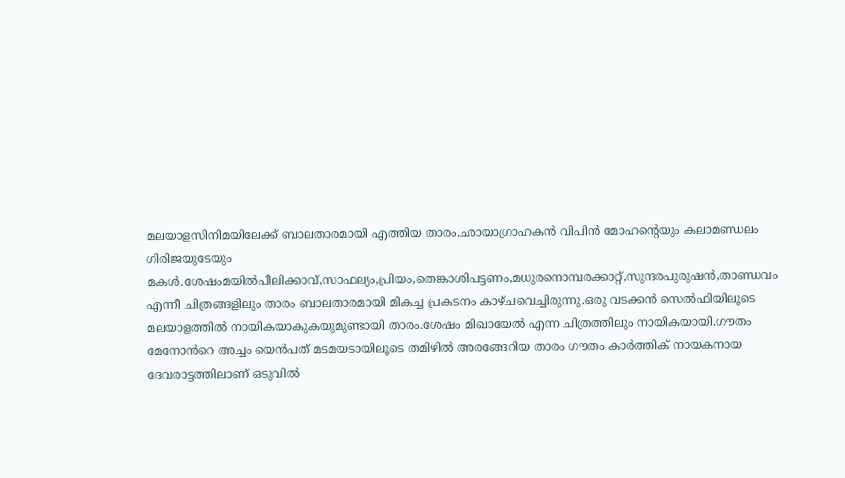മലയാളസിനിമയിലേക്ക് ബാലതാരമായി എത്തിയ താരം.ഛായാഗ്രാഹകൻ വിപിൻ മോഹന്റെയും കലാമണ്ഡലം ഗിരിജയുടേയും മകൾ.ശേഷംമയിൽപീലിക്കാവ്,സാഫല്യം,പ്രിയം,തെങ്കാശിപട്ടണം,മധുരനൊമ്പരക്കാറ്റ്,സുന്ദരപുരുഷൻ,താണ്ഡവം എന്നീ ചിത്രങ്ങളിലും താരം ബാലതാരമായി മികച്ച പ്രകടനം കാഴ്ചവെച്ചിരുന്നു.ഒരു വടക്കൻ സെൽഫിയിലൂടെ മലയാളത്തിൽ നായികയാകുകയുമുണ്ടായി താരം.ശേഷം മിഖായേൽ എന്ന ചിത്രത്തിലും നായികയായി.ഗൗതം മേനോൻറെ അച്ചം യെൻപത് മടമയടായിലൂടെ തമിഴിൽ അരങ്ങേറിയ താരം ഗൗതം കാർത്തിക് നായകനായ ദേവരാട്ടത്തിലാണ് ഒടുവിൽ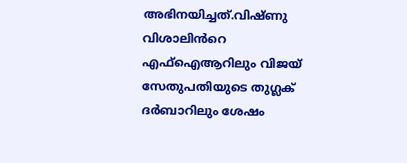അഭിനയിച്ചത്.വിഷ്ണു വിശാലിൻറെ എഫ്ഐആറിലും വിജയ് സേതുപതിയുടെ തുഗ്ലക് ദർബാറിലും ശേഷം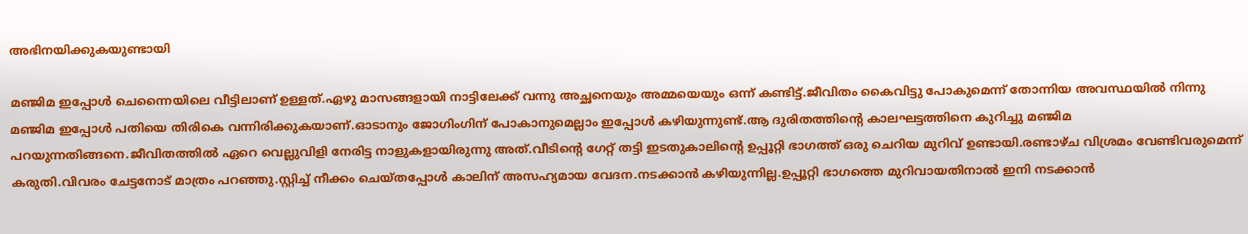അഭിനയിക്കുകയുണ്ടായി

മഞ്ജിമ ഇപ്പോൾ ചെന്നൈയിലെ വീട്ടിലാണ് ഉള്ളത്.ഏഴു മാസങ്ങളായി നാട്ടിലേക്ക് വന്നു അച്ഛനെയും അമ്മയെയും ഒന്ന് കണ്ടിട്ട്.ജീവിതം കൈവിട്ടു പോകുമെന്ന് തോന്നിയ അവസ്ഥയിൽ നിന്നു മഞ്ജിമ ഇപ്പോൾ പതിയെ തിരികെ വന്നിരിക്കുകയാണ്.ഓടാനും ജോഗിംഗിന് പോകാനുമെല്ലാം ഇപ്പോൾ കഴിയുന്നുണ്ട്.ആ ദുരിതത്തിന്റെ കാലഘട്ടത്തിനെ കുറിച്ചു മഞ്ജിമ പറയുന്നതിങ്ങനെ.ജീവിതത്തിൽ ഏറെ വെല്ലുവിളി നേരിട്ട നാളുകളായിരുന്നു അത്.വീടിന്റെ ഗേറ്റ് തട്ടി ഇടതുകാലിന്റെ ഉപ്പൂറ്റി ഭാഗത്ത് ഒരു ചെറിയ മുറിവ് ഉണ്ടായി.രണ്ടാഴ്ച വിശ്രമം വേണ്ടിവരുമെന്ന് കരുതി.വിവരം ചേട്ടനോട് മാത്രം പറഞ്ഞു.സ്റ്റിച്ച് നീക്കം ചെയ്തപ്പോൾ കാലിന് അസഹ്യമായ വേദന.നടക്കാൻ കഴിയുന്നില്ല.ഉപ്പൂറ്റി ഭാഗത്തെ മുറിവായതിനാൽ ഇനി നടക്കാൻ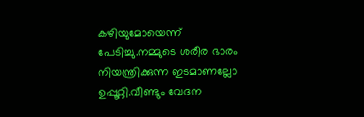കഴിയുമോയെന്ന് പേടിച്ചു.നമ്മുടെ ശരീര ഭാരം നിയന്ത്രിക്കുന്ന ഇടമാണല്ലോ ഉപ്പൂറ്റി.വീണ്ടും വേദന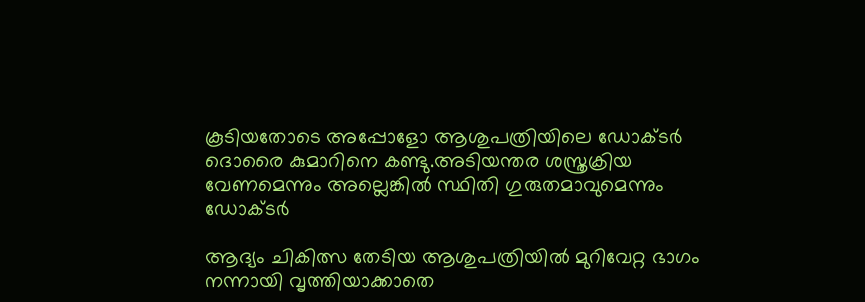കൂടിയതോടെ അപ്പോളോ ആശുപത്രിയിലെ ഡോക്ടർ ദൊരൈ കുമാറിനെ കണ്ടു.അടിയന്തര ശസ്ത്രക്രിയ വേണമെന്നും അല്ലെങ്കിൽ സ്ഥിതി ഗുരുതമാവുമെന്നും ഡോക്ടർ

ആദ്യം ചികിത്സ തേടിയ ആശുപത്രിയിൽ മുറിവേറ്റ ഭാഗം നന്നായി വൃത്തിയാക്കാതെ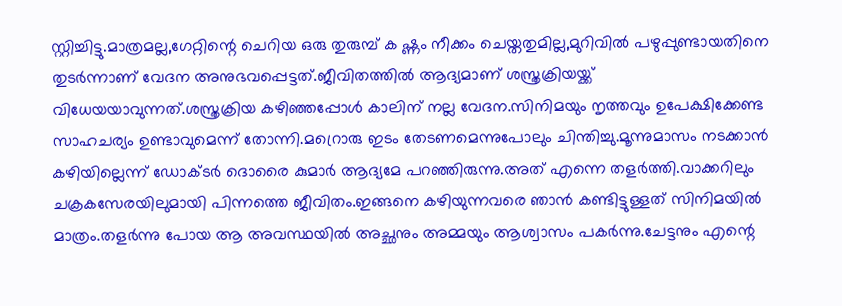സ്റ്റിച്ചിട്ടു.മാത്രമല്ല,ഗേറ്റിന്റെ ചെറിയ ഒരു തുരുമ്പ് ക ഷ്ണം നീക്കം ചെയ്തതുമില്ല,മുറിവിൽ പഴുപ്പുണ്ടായതിനെ തുടർന്നാണ് വേദന അനുഭവപ്പെട്ടത്.ജീവിതത്തിൽ ആദ്യമാണ് ശസ്ത്രക്രിയയ്ക്ക് വിധേയയാവുന്നത്.ശസ്ത്രക്രിയ കഴിഞ്ഞപ്പോൾ കാലിന് നല്ല വേദന.സിനിമയും നൃത്തവും ഉപേക്ഷിക്കേണ്ട സാഹചര്യം ഉണ്ടാവുമെന്ന് തോന്നി.മറ്രൊരു ഇടം തേടണമെന്നുപോലും ചിന്തിച്ചു.മൂന്നുമാസം നടക്കാൻ കഴിയില്ലെന്ന് ഡോക്ടർ ദൊരൈ കുമാർ ആദ്യമേ പറഞ്ഞിരുന്നു.അത് എന്നെ തളർത്തി.വാക്കറിലും ചക്രകസേരയിലുമായി പിന്നത്തെ ജീവിതം.ഇങ്ങനെ കഴിയുന്നവരെ ഞാൻ കണ്ടിട്ടുള്ളത് സിനിമയിൽ മാത്രം.തളർന്നു പോയ ആ അവസ്ഥയിൽ അച്ഛനും അമ്മയും ആശ്വാസം പകർന്നു.ചേട്ടനും എന്റെ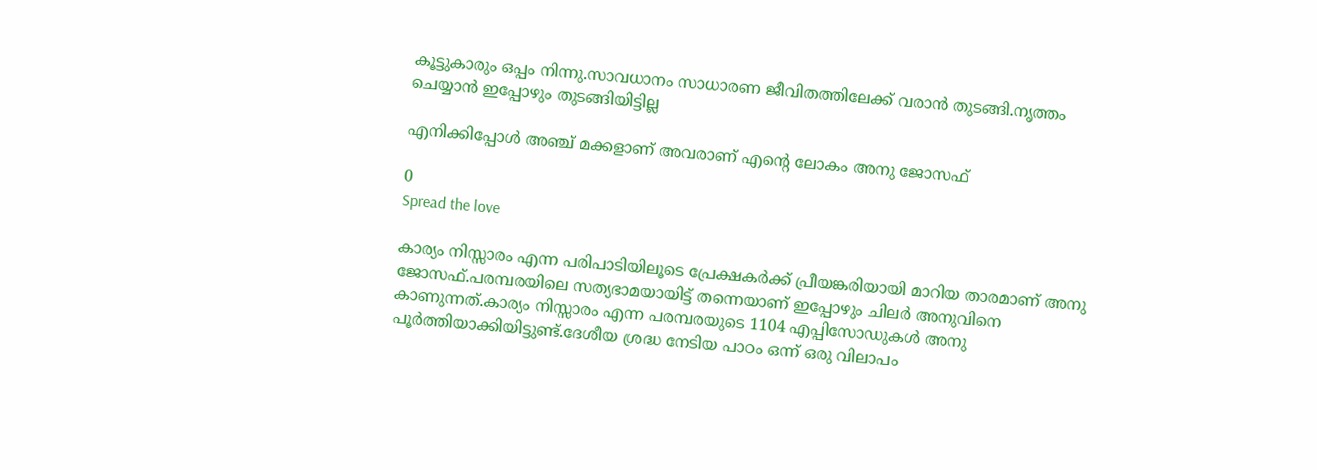കൂട്ടുകാരും ഒപ്പം നിന്നു.സാവധാനം സാധാരണ ജീവിതത്തിലേക്ക് വരാൻ തുടങ്ങി.നൃത്തം ചെയ്യാൻ ഇപ്പോഴും തുടങ്ങിയിട്ടില്ല

എനിക്കിപ്പോൾ അഞ്ച് മക്കളാണ് അവരാണ് എന്റെ ലോകം അനു ജോസഫ്

0
Spread the love

കാര്യം നിസ്സാരം എന്ന പരിപാടിയിലൂടെ പ്രേക്ഷകർ‌ക്ക് പ്രീയങ്കരിയായി മാറിയ താരമാണ് അനു ജോസഫ്.പരമ്പരയിലെ സത്യഭാമയായിട്ട് തന്നെയാണ് ഇപ്പോഴും ചിലർ അനുവിനെ കാണുന്നത്.കാര്യം നിസ്സാരം എന്ന പരമ്പരയുടെ 1104 എപ്പിസോഡുകൾ അനു പൂർത്തിയാക്കിയിട്ടുണ്ട്.ദേശീയ ശ്രദ്ധ നേടിയ പാഠം ഒന്ന് ഒരു വിലാപം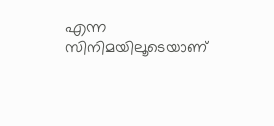എന്ന സിനിമയിലൂടെയാണ്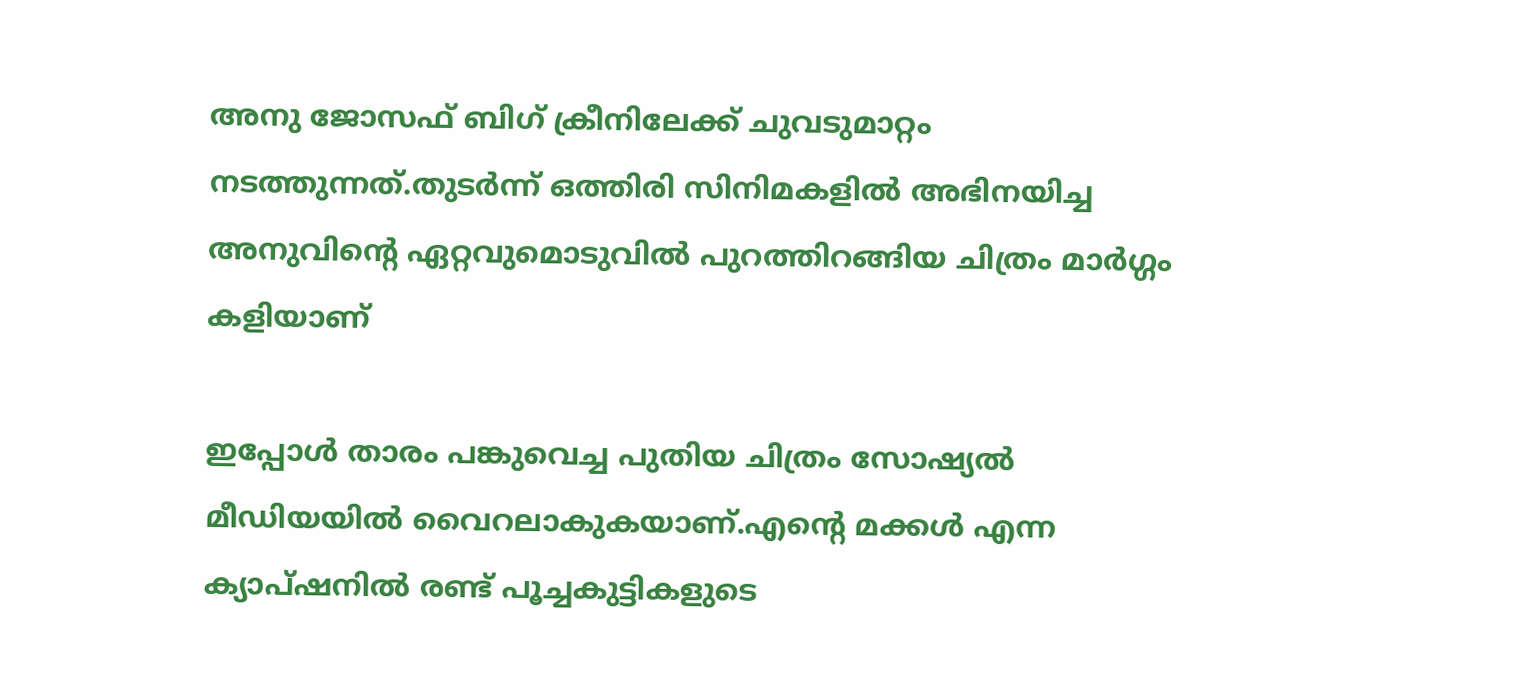അനു ജോസഫ് ബിഗ് ക്രീനിലേക്ക് ചുവടുമാറ്റം നടത്തുന്നത്.തുടർന്ന് ഒത്തിരി സിനിമകളിൽ അഭിനയിച്ച അനുവിന്റെ ഏറ്റവുമൊടുവിൽ പുറത്തിറങ്ങിയ ചിത്രം മാർഗ്ഗം കളിയാണ്

ഇപ്പോൾ താരം പങ്കുവെച്ച പുതിയ ചിത്രം സോഷ്യൽ മീഡിയയിൽ വൈറലാകുകയാണ്.എന്റെ മക്കൾ എന്ന ക്യാപ്‌ഷനിൽ രണ്ട് പൂച്ചകുട്ടികളുടെ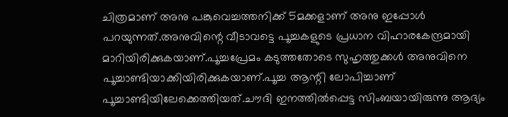ചിത്രമാണ് അനു പങ്കുവെച്ചത്തനിക്ക് 5മക്കളാണ് അനു ഇപ്പോൾ പറയുന്നത്.അനുവിന്റെ വീടാവട്ടെ പൂച്ചകളുടെ പ്രധാന വിഹാരകേന്ദ്രമായി മാറിയിരിക്കുകയാണ്.പൂച്ചപ്രേമം കടുത്തതോടെ സുഹൃത്തുക്കൾ അനുവിനെ പൂച്ചാണ്ടിയാക്കിയിരിക്കുകയാണ്.പൂച്ച ആന്റി ലോപിച്ചാണ് പൂച്ചാണ്ടിയിലേക്കെത്തിയത്.ചൗദി ഇനത്തിൽപ്പെട്ട സിംബയായിരുന്നു ആദ്യം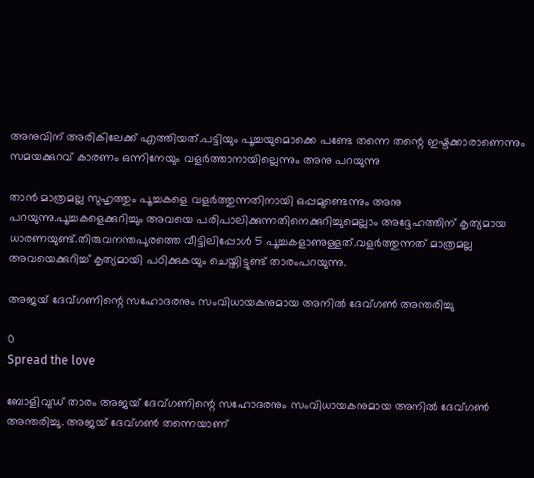അനുവിന് അരികിലേക്ക് എത്തിയത്.പട്ടിയും പൂച്ചയുമൊക്കെ പണ്ടേ തന്നെ തന്റെ ഇഷ്ടക്കാരാണെന്നും സമയക്കുറവ് കാരണം ഒന്നിനേയും വളർത്താനായില്ലെന്നും അനു പറയുന്നു

താൻ മാത്രമല്ല സുഹൃത്തും പൂച്ചകളെ വളർത്തുന്നതിനായി ഒപ്പമുണ്ടെന്നും അനു പറയുന്നു.പൂച്ചകളെക്കുറിച്ചും അവയെ പരിപാലിക്കുന്നതിനെക്കുറിച്ചുമെല്ലാം അദ്ദേഹത്തിന് കൃത്യമായ ധാരണയുണ്ട്.തിരുവനന്തപുരത്തെ വീട്ടിലിപ്പോൾ 5 പൂച്ചകളാണുള്ളത്.വളർത്തുന്നത് മാത്രമല്ല അവയെക്കുറിച്ച്‌ കൃത്യമായി പഠിക്കുകയും ചെയ്തിട്ടുണ്ട് താരംപറയുന്നു.

അജയ് ദേവ്ഗണിന്റെ സഹോദരനും സംവിധായകനുമായ അനില്‍ ദേവ്ഗണ്‍ അന്തരിച്ചു

0
Spread the love

ബോളിവുഡ് താരം അജയ് ദേവ്ഗണിന്റെ സഹോദരനും സംവിധായകനുമായ അനില്‍ ദേവ്ഗണ്‍ അന്തരിച്ചു. അജയ് ദേവ്ഗണ്‍ തന്നെയാണ്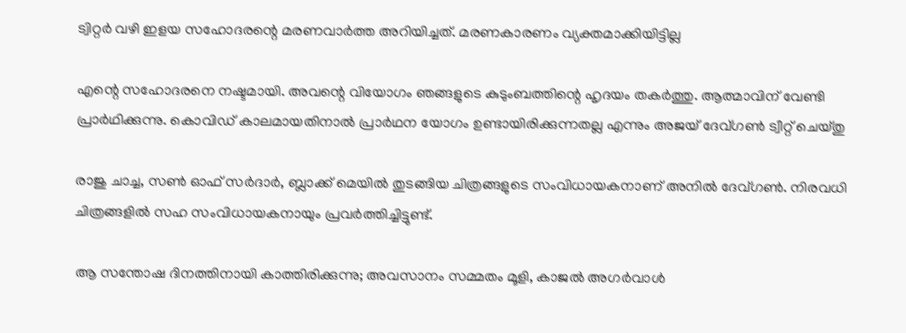ട്വിറ്റര്‍ വഴി ഇളയ സഹോദരന്റെ മരണവാര്‍ത്ത അറിയിച്ചത്. മരണകാരണം വ്യക്തമാക്കിയിട്ടില്ല

എന്റെ സഹോദരനെ നഷ്ടമായി. അവന്റെ വിയോഗം ഞങ്ങളുടെ കുടുംബത്തിന്റെ ഹൃദയം തകര്‍ത്തു. ആത്മാവിന് വേണ്ടി പ്രാര്‍ഥിക്കുന്നു. കൊവിഡ് കാലമായതിനാല്‍ പ്രാര്‍ഥന യോഗം ഉണ്ടായിരിക്കുന്നതല്ല എന്നും അജയ് ദേവ്ഗണ്‍ ട്വീറ്റ് ചെയ്തു

രാജു ചാച്ച, സണ്‍ ഓഫ് സര്‍ദാര്‍, ബ്ലാക്ക് മെയില്‍ തുടങ്ങിയ ചിത്രങ്ങളുടെ സംവിധായകനാണ് അനില്‍ ദേവ്ഗണ്‍. നിരവധി ചിത്രങ്ങളില്‍ സഹ സംവിധായകനായും പ്രവര്‍ത്തിച്ചിട്ടുണ്ട്.

ആ സന്തോഷ ദിനത്തിനായി കാത്തിരിക്കുന്നു; അവസാനം സമ്മതം മൂളി, കാജൽ അഗർവാൾ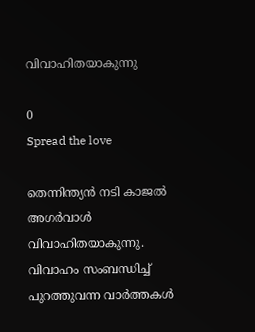വിവാഹിതയാകുന്നു

0
Spread the love

തെന്നിന്ത്യൻ നടി കാജൽ അഗർവാൾ വിവാഹിതയാകുന്നു. വിവാഹം സംബന്ധിച്ച്‌ പുറത്തുവന്ന വാർത്തകൾ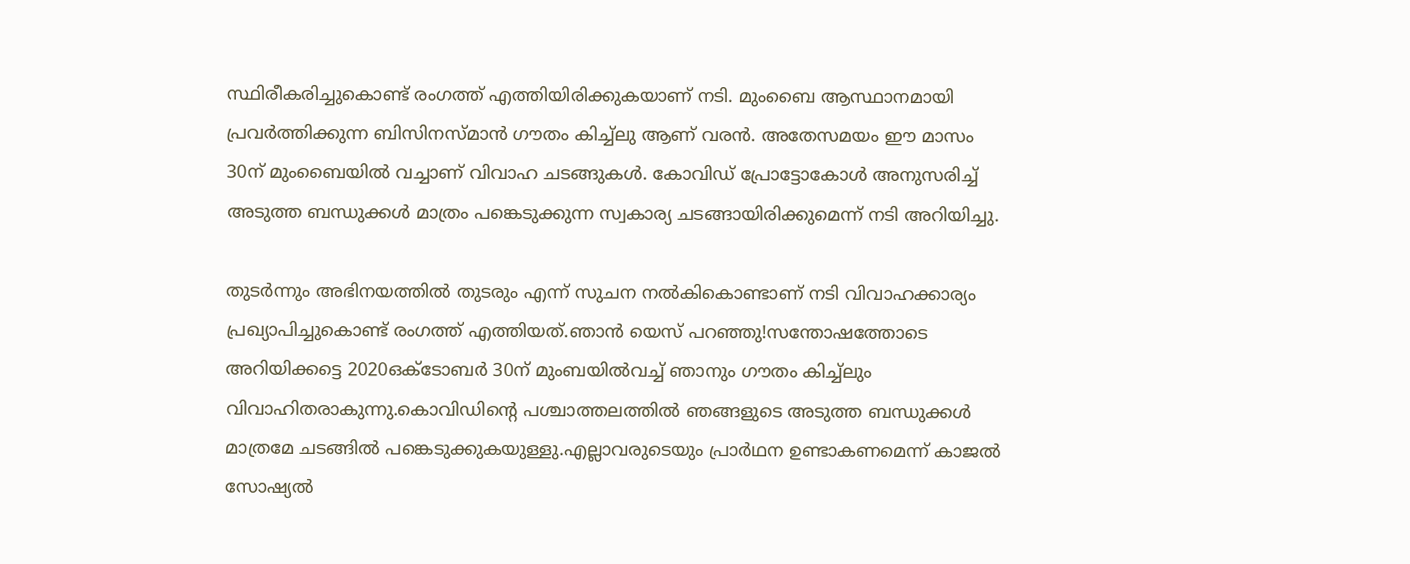സ്ഥിരീകരിച്ചുകൊണ്ട് രംഗത്ത് എത്തിയിരിക്കുകയാണ് നടി. മുംബൈ ആസ്ഥാനമായി പ്രവർത്തിക്കുന്ന ബിസിനസ്മാൻ ഗൗതം കിച്ച്‌ലു ആണ് വരൻ. അതേസമയം ഈ മാസം 30ന് മുംബൈയിൽ വച്ചാണ് വിവാഹ ചടങ്ങുകൾ. കോവിഡ് പ്രോട്ടോകോൾ അനുസരിച്ച്‌ അടുത്ത ബന്ധുക്കൾ മാത്രം പങ്കെടുക്കുന്ന സ്വകാര്യ ചടങ്ങായിരിക്കുമെന്ന് നടി അറിയിച്ചു.

തുടർന്നും അഭിനയത്തിൽ തുടരും എന്ന് സുചന നൽകികൊണ്ടാണ് നടി വിവാഹക്കാര്യം പ്രഖ്യാപിച്ചുകൊണ്ട് രംഗത്ത് എത്തിയത്.ഞാൻ യെസ് പറഞ്ഞു!സന്തോഷത്തോടെ അറിയിക്കട്ടെ 2020ഒക്ടോബർ 30ന് മുംബയിൽവച്ച്‌ ഞാനും ഗൗതം കിച്ച്‌ലും വിവാഹിതരാകുന്നു.കൊവിഡിന്റെ പശ്ചാത്തലത്തിൽ ഞങ്ങളുടെ അടുത്ത ബന്ധുക്കൾ മാത്രമേ ചടങ്ങിൽ പങ്കെടുക്കുകയുള്ളു.എല്ലാവരുടെയും പ്രാർഥന ഉണ്ടാകണമെന്ന് കാജൽ സോഷ്യൽ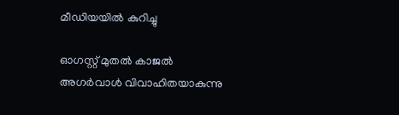മീഡിയയിൽ കുറിച്ചു

ഓഗസ്റ്റ് മുതൽ കാജൽ അഗർവാൾ വിവാഹിതയാകുന്നു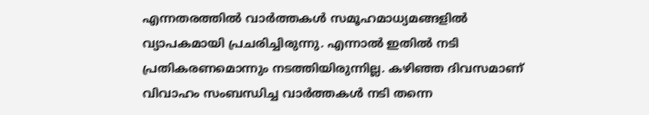എന്നതരത്തിൽ വാർത്തകൾ സമൂഹമാധ്യമങ്ങളിൽ വ്യാപകമായി പ്രചരിച്ചിരുന്നു. എന്നാൽ ഇതിൽ നടി പ്രതികരണമൊന്നും നടത്തിയിരുന്നില്ല. കഴിഞ്ഞ ദിവസമാണ് വിവാഹം സംബന്ധിച്ച വാർത്തകൾ നടി തന്നെ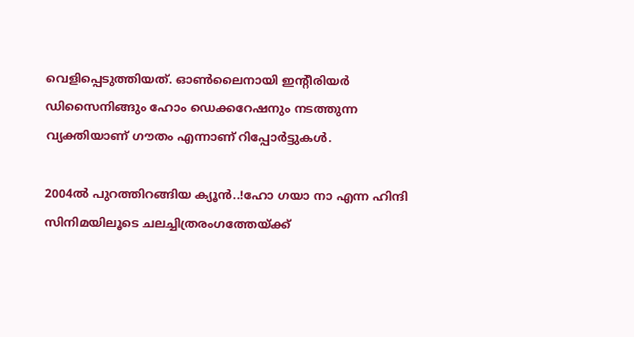വെളിപ്പെടുത്തിയത്. ഓൺലൈനായി ഇന്റീരിയർ ഡിസൈനിങ്ങും ഹോം ഡെക്കറേഷനും നടത്തുന്ന വ്യക്തിയാണ് ഗൗതം എന്നാണ് റിപ്പോർട്ടുകൾ.

2004ൽ പുറത്തിറങ്ങിയ ക്യൂൻ..!ഹോ ഗയാ നാ എന്ന ഹിന്ദി സിനിമയിലൂടെ ചലച്ചിത്രരംഗത്തേയ്ക്ക്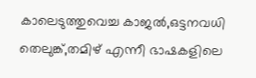കാലെടുത്തുവെച്ച കാജൽ,ഒട്ടനവധി തെലുങ്ക്,തമിഴ് എന്നീ ഭാഷകളിലെ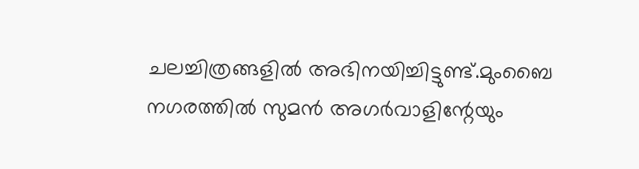ചലച്ചിത്രങ്ങളിൽ അഭിനയിച്ചിട്ടുണ്ട്.മുംബൈ നഗരത്തിൽ സുമൻ അഗർവാളിന്റേയും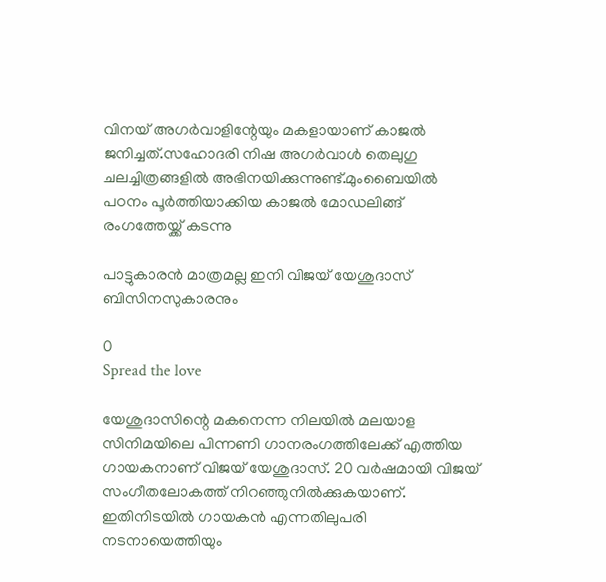വിനയ് അഗർവാളിന്റേയും മകളായാണ് കാജൽ ജനിച്ചത്.സഹോദരി നിഷ അഗർവാൾ തെലുഗു ചലച്ചിത്രങ്ങളിൽ അഭിനയിക്കുന്നുണ്ട്.മുംബൈയിൽ പഠനം പൂർത്തിയാക്കിയ കാജൽ മോഡലിങ്ങ് രംഗത്തേയ്ക്ക് കടന്നു

പാട്ടുകാരന്‍ മാത്രമല്ല ഇനി വിജയ് യേശുദാസ് ബിസിനസുകാരനും

0
Spread the love

യേശുദാസിന്റെ മകനെന്ന നിലയില്‍ മലയാള സിനിമയിലെ പിന്നണി ഗാനരംഗത്തിലേക്ക് എത്തിയ ഗായകനാണ് വിജയ് യേശുദാസ്. 20 വര്‍ഷമായി വിജയ് സംഗീതലോകത്ത് നിറഞ്ഞുനില്‍ക്കുകയാണ്. ഇതിനിടയില്‍ ഗായകന്‍ എന്നതിലുപരി നടനായെത്തിയും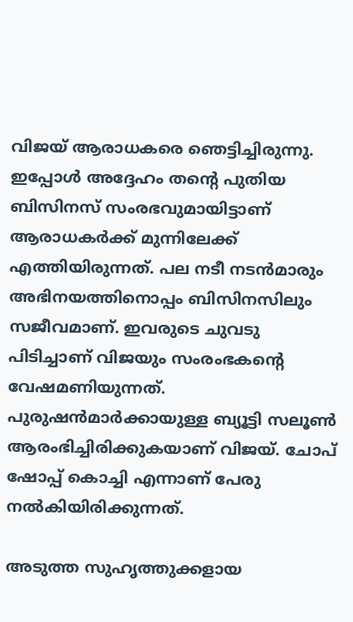വിജയ് ആരാധകരെ ഞെട്ടിച്ചിരുന്നു. ഇപ്പോള്‍ അദ്ദേഹം തന്റെ പുതിയ ബിസിനസ് സംരഭവുമായിട്ടാണ് ആരാധകര്‍ക്ക് മുന്നിലേക്ക് എത്തിയിരുന്നത്. പല നടീ നടന്‍മാരും അഭിനയത്തിനൊപ്പം ബിസിനസിലും സജീവമാണ്. ഇവരുടെ ചുവടു പിടിച്ചാണ് വിജയും സംരംഭകന്റെ വേഷമണിയുന്നത്. പുരുഷന്‍മാര്‍ക്കായുള്ള ബ്യൂട്ടി സലൂണ്‍ ആരംഭിച്ചിരിക്കുകയാണ് വിജയ്. ചോപ് ഷോപ്പ് കൊച്ചി എന്നാണ് പേരു നല്‍കിയിരിക്കുന്നത്.

അടുത്ത സുഹൃത്തുക്കളായ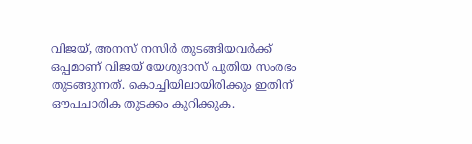വിജയ്, അനസ് നസിര്‍ തുടങ്ങിയവര്‍ക്ക് ഒപ്പമാണ് വിജയ് യേശുദാസ് പുതിയ സംരഭം തുടങ്ങുന്നത്. കൊച്ചിയിലായിരിക്കും ഇതിന് ഔപചാരിക തുടക്കം കുറിക്കുക.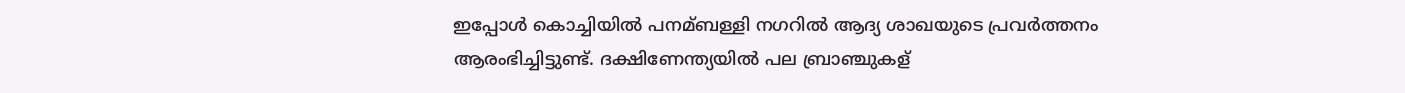ഇപ്പോള്‍ കൊച്ചിയില്‍ പനമ്ബള്ളി നഗറില്‍ ആദ്യ ശാഖയുടെ പ്രവര്‍ത്തനം ആരംഭിച്ചിട്ടുണ്ട്. ദക്ഷിണേന്ത്യയില്‍ പല ബ്രാഞ്ചുകള്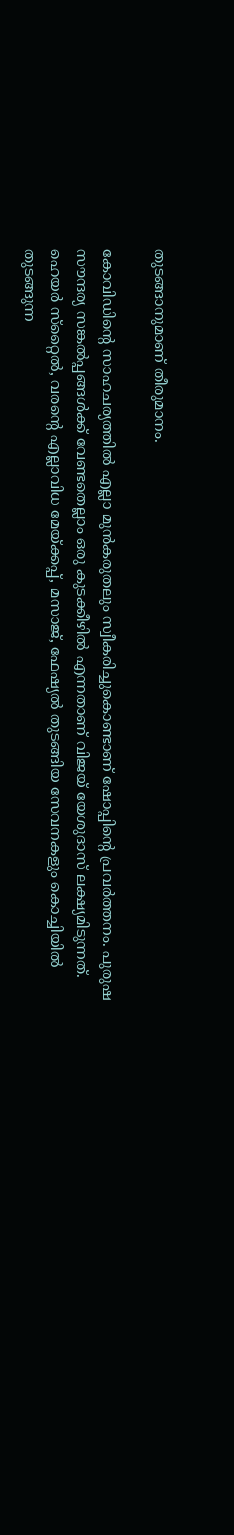തുടങ്ങാനുമാണ് തീരുമാനം.

കോവിഡിന്റെ സാഹചര്യത്തില്‍ എല്ലാ മുന്‍കരുതലും സ്വീകരിച്ചുകൊണ്ടാണ് ഷോപ്പിന്റെ പ്രവര്‍ത്തനം. പുരുഷ സൗന്ദര്യ സങ്കല്‍പ്പങ്ങള്‍ക്ക് വേണ്ടതെല്ലാം ഒരു കുടക്കീഴില്‍ എന്നതാണ് വിജയ് യേശുദാസ് ലക്ഷ്യമിടുന്നത്. ഹെയര്‍ സ്‌റ്റൈല്‍, വരന്റെ എല്ലാവിധ മേയ്ക്കപ്പ്, മസാജ്, ഫേഷ്യല്‍ തുടങ്ങിയ സേവനകളും കൊച്ചിയില്‍ തുടങ്ങുന്ന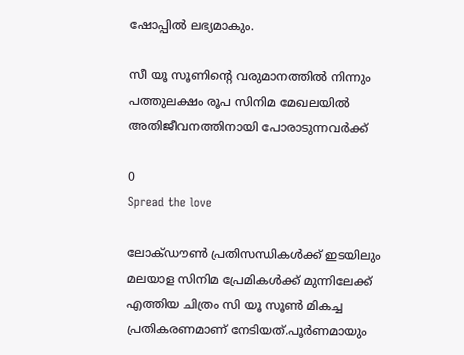ഷോപ്പില്‍ ലഭ്യമാകും.

സീ യൂ സൂണിന്റെ വരുമാനത്തില്‍ നിന്നും പത്തുലക്ഷം രൂപ സിനിമ മേഖലയില്‍ അതിജീവനത്തിനായി പോരാടുന്നവര്‍ക്ക്

0
Spread the love

ലോക്ഡൗണ്‍ പ്രതിസന്ധികള്‍ക്ക് ഇടയിലും മലയാള സിനിമ പ്രേമികള്‍ക്ക് മുന്നിലേക്ക് എത്തിയ ചിത്രം സി യൂ സൂണ്‍ മികച്ച പ്രതികരണമാണ് നേടിയത്.പൂര്‍ണമായും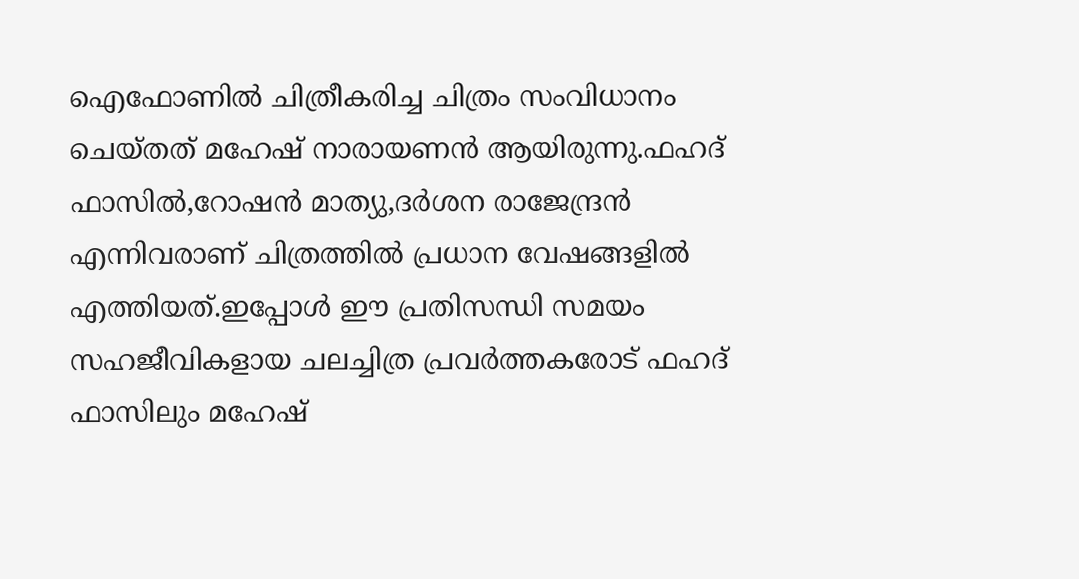ഐഫോണില്‍ ചിത്രീകരിച്ച ചിത്രം സംവിധാനം ചെയ്തത് മഹേഷ് നാരായണന്‍ ആയിരുന്നു.ഫഹദ് ഫാസില്‍,റോഷന്‍ മാത്യു,ദര്‍ശന രാജേന്ദ്രന്‍ എന്നിവരാണ് ചിത്രത്തില്‍ പ്രധാന വേഷങ്ങളില്‍ എത്തിയത്.ഇപ്പോള്‍ ഈ പ്രതിസന്ധി സമയം സഹജീവികളായ ചലച്ചിത്ര പ്രവര്‍ത്തകരോട് ഫഹദ് ഫാസിലും മഹേഷ്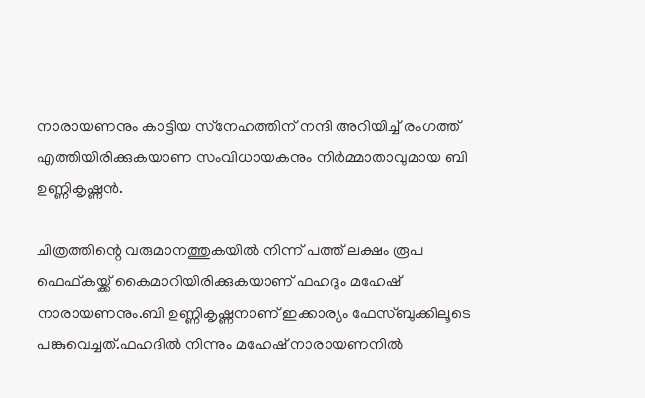നാരായണനും കാട്ടിയ സ്‌നേഹത്തിന് നന്ദി അറിയിച്ച് രംഗത്ത് എത്തിയിരിക്കുകയാണ സംവിധായകനും നിര്‍മ്മാതാവുമായ ബി ഉണ്ണികൃഷ്ണന്‍.

ചിത്രത്തിന്റെ വരുമാനത്തുകയില്‍ നിന്ന് പത്ത് ലക്ഷം രൂപ ഫെഫ്കയ്ക്ക് കൈമാറിയിരിക്കുകയാണ് ഫഹദും മഹേഷ് നാരായണനും.ബി ഉണ്ണികൃഷ്ണനാണ് ഇക്കാര്യം ഫേസ്ബുക്കിലൂടെ പങ്കുവെച്ചത്.ഫഹദില്‍ നിന്നും മഹേഷ് നാരായണനില്‍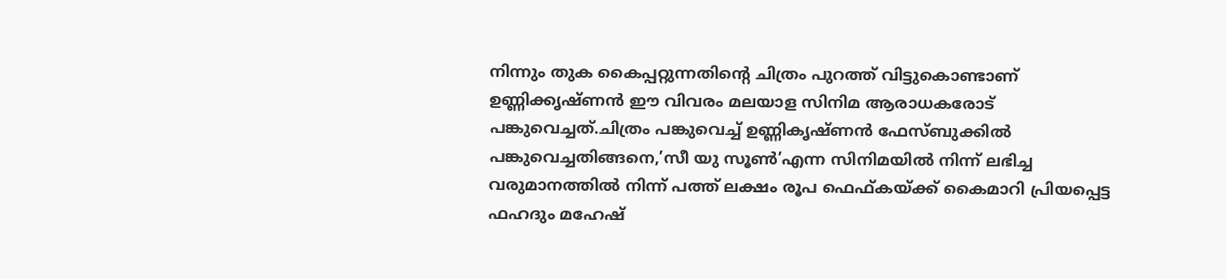നിന്നും തുക കൈപ്പറ്റുന്നതിന്റെ ചിത്രം പുറത്ത് വിട്ടുകൊണ്ടാണ് ഉണ്ണിക്കൃഷ്ണന്‍ ഈ വിവരം മലയാള സിനിമ ആരാധകരോട് പങ്കുവെച്ചത്.ചിത്രം പങ്കുവെച്ച് ഉണ്ണികൃഷ്ണന്‍ ഫേസ്ബുക്കില്‍ പങ്കുവെച്ചതിങ്ങനെ,’സീ യു സൂണ്‍’എന്ന സിനിമയില്‍ നിന്ന് ലഭിച്ച വരുമാനത്തില്‍ നിന്ന് പത്ത് ലക്ഷം രൂപ ഫെഫ്കയ്ക്ക് കൈമാറി പ്രിയപ്പെട്ട ഫഹദും മഹേഷ്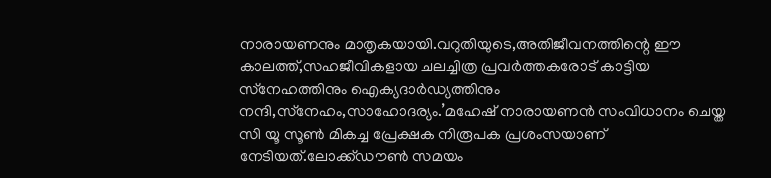നാരായണനും മാതൃകയായി.വറുതിയുടെ,അതിജീവനത്തിന്റെ ഈ കാലത്ത്,സഹജീവികളായ ചലച്ചിത്ര പ്രവര്‍ത്തകരോട് കാട്ടിയ സ്‌നേഹത്തിനും ഐക്യദാര്‍ഡ്യത്തിനും നന്ദി,സ്‌നേഹം,സാഹോദര്യം.’മഹേഷ് നാരായണന്‍ സംവിധാനം ചെയ്ത സി യൂ സൂണ്‍ മികച്ച പ്രേക്ഷക നിരൂപക പ്രശംസയാണ് നേടിയത്.ലോക്ക്ഡൗണ്‍ സമയം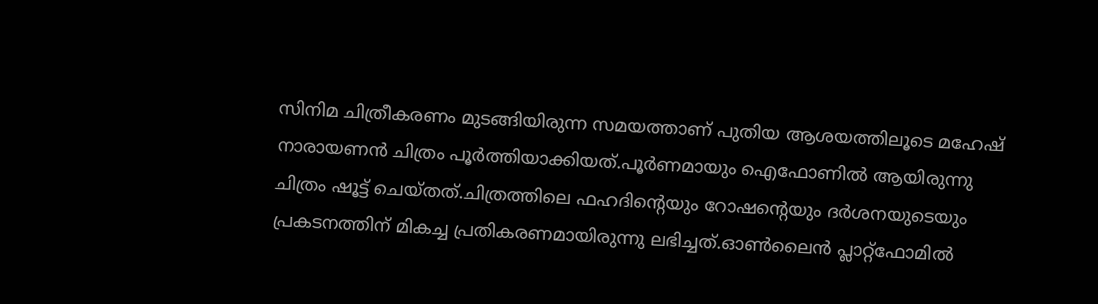സിനിമ ചിത്രീകരണം മുടങ്ങിയിരുന്ന സമയത്താണ് പുതിയ ആശയത്തിലൂടെ മഹേഷ് നാരായണന്‍ ചിത്രം പൂര്‍ത്തിയാക്കിയത്.പൂര്‍ണമായും ഐഫോണില്‍ ആയിരുന്നു ചിത്രം ഷൂട്ട് ചെയ്തത്.ചിത്രത്തിലെ ഫഹദിന്റെയും റോഷന്റെയും ദര്‍ശനയുടെയും പ്രകടനത്തിന് മികച്ച പ്രതികരണമായിരുന്നു ലഭിച്ചത്.ഓണ്‍ലൈന്‍ പ്ലാറ്റ്‌ഫോമില്‍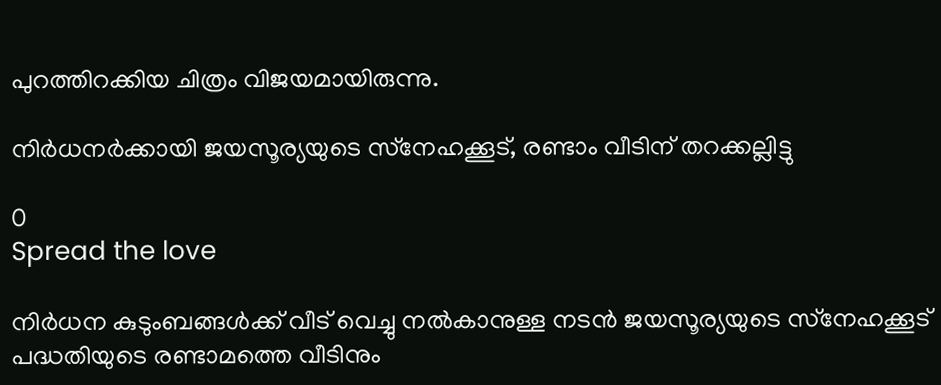പുറത്തിറക്കിയ ചിത്രം വിജയമായിരുന്നു.

നിര്‍ധനര്‍ക്കായി ജയസൂര്യയുടെ സ്‌നേഹക്കൂട്, രണ്ടാം വീടിന് തറക്കല്ലിട്ടു

0
Spread the love

നിര്‍ധന കുടുംബങ്ങള്‍ക്ക് വീട് വെച്ചു നല്‍കാനുള്ള നടന്‍ ജയസൂര്യയുടെ സ്‌നേഹക്കൂട് പദ്ധതിയുടെ രണ്ടാമത്തെ വീടിനും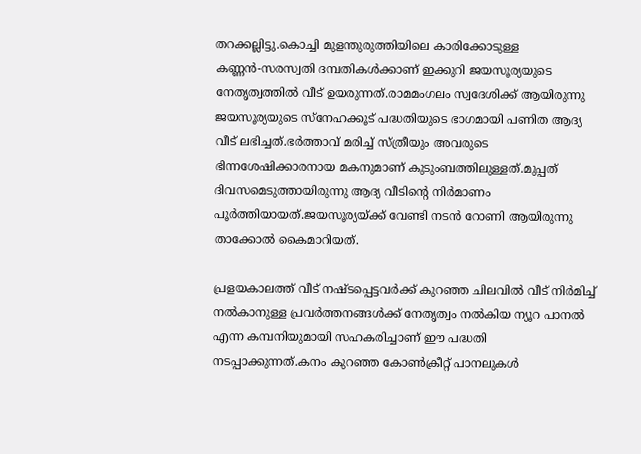തറക്കല്ലിട്ടു.കൊച്ചി മുളന്തുരുത്തിയിലെ കാരിക്കോടുള്ള കണ്ണന്‍-സരസ്വതി ദമ്പതികള്‍ക്കാണ് ഇക്കുറി ജയസൂര്യയുടെ നേതൃത്വത്തില്‍ വീട് ഉയരുന്നത്.രാമമംഗലം സ്വദേശിക്ക് ആയിരുന്നു ജയസൂര്യയുടെ സ്‌നേഹക്കൂട് പദ്ധതിയുടെ ഭാഗമായി പണിത ആദ്യ വീട് ലഭിച്ചത്.ഭര്‍ത്താവ് മരിച്ച് സ്ത്രീയും അവരുടെ ഭിന്നശേഷിക്കാരനായ മകനുമാണ് കുടുംബത്തിലുള്ളത്.മുപ്പത് ദിവസമെടുത്തായിരുന്നു ആദ്യ വീടിന്റെ നിര്‍മാണം പൂര്‍ത്തിയായത്.ജയസൂര്യയ്ക്ക് വേണ്ടി നടന്‍ റോണി ആയിരുന്നു താക്കോല്‍ കൈമാറിയത്.

പ്രളയകാലത്ത് വീട് നഷ്ടപ്പെട്ടവര്‍ക്ക് കുറഞ്ഞ ചിലവില്‍ വീട് നിര്‍മിച്ച് നല്‍കാനുള്ള പ്രവര്‍ത്തനങ്ങള്‍ക്ക് നേതൃത്വം നല്‍കിയ ന്യൂറ പാനല്‍ എന്ന കമ്പനിയുമായി സഹകരിച്ചാണ് ഈ പദ്ധതി നടപ്പാക്കുന്നത്.കനം കുറഞ്ഞ കോണ്‍ക്രീറ്റ് പാനലുകള്‍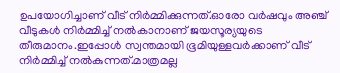ഉപയോഗിച്ചാണ് വീട് നിര്‍മ്മിക്കുന്നത്.ഓരോ വര്‍ഷവും അഞ്ച് വീടുകള്‍ നിര്‍മ്മിച്ച് നല്‍കാനാണ് ജയസൂര്യയുടെ തീരുമാനം.ഇപ്പോള്‍ സ്വന്തമായി ഭൂമിയുള്ളവര്‍ക്കാണ് വീട് നിര്‍മ്മിച്ച് നല്‍കുന്നത്.മാത്രമല്ല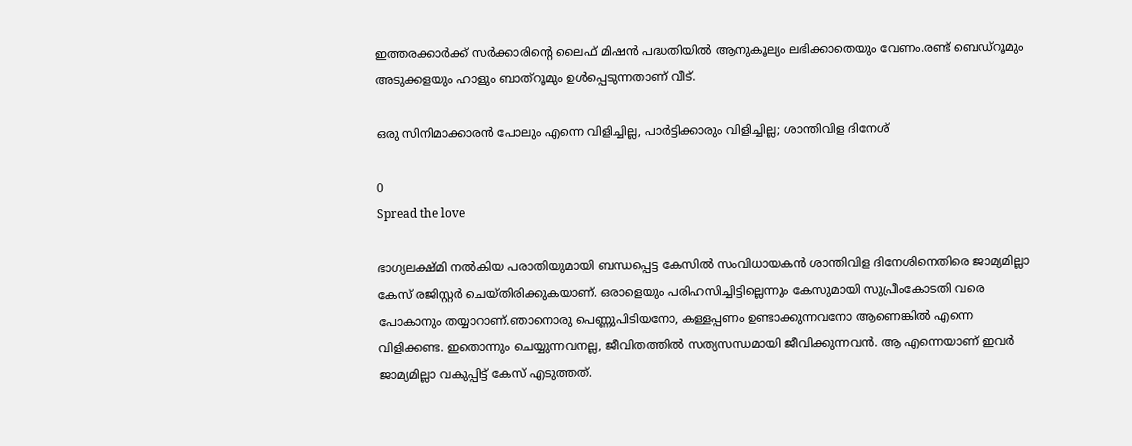ഇത്തരക്കാര്‍ക്ക് സര്‍ക്കാരിന്റെ ലൈഫ് മിഷന്‍ പദ്ധതിയില്‍ ആനുകൂല്യം ലഭിക്കാതെയും വേണം.രണ്ട് ബെഡ്‌റൂമും അടുക്കളയും ഹാളും ബാത്‌റൂമും ഉള്‍പ്പെടുന്നതാണ് വീട്.

ഒരു സിനിമാക്കാരൻ പോലും എന്നെ വിളിച്ചില്ല, പാർട്ടിക്കാരും വിളിച്ചില്ല; ശാന്തിവിള ദിനേശ്

0
Spread the love

ഭാഗ്യലക്ഷ്മി നൽകിയ പരാതിയുമായി ബന്ധപ്പെട്ട കേസിൽ സംവിധായകൻ ശാന്തിവിള ദിനേശിനെതിരെ ജാമ്യമില്ലാ കേസ് രജിസ്റ്റർ ചെയ്തിരിക്കുകയാണ്. ഒരാളെയും പരിഹസിച്ചിട്ടില്ലെന്നും കേസുമായി സുപ്രീംകോടതി വരെ പോകാനും തയ്യാറാണ്.ഞാനൊരു പെണ്ണുപിടിയനോ, കള്ളപ്പണം ഉണ്ടാക്കുന്നവനോ ആണെങ്കിൽ എന്നെ വിളിക്കണ്ട. ഇതൊന്നും ചെയ്യുന്നവനല്ല, ജീവിതത്തിൽ സത്യസന്ധമായി ജീവിക്കുന്നവൻ. ആ എന്നെയാണ് ഇവർ ജാമ്യമില്ലാ വകുപ്പിട്ട് കേസ് എടുത്തത്.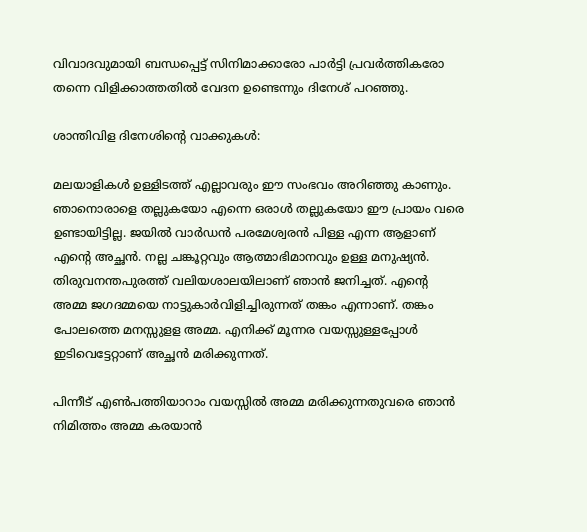വിവാദവുമായി ബന്ധപ്പെട്ട് സിനിമാക്കാരോ പാർട്ടി പ്രവർത്തികരോ തന്നെ വിളിക്കാത്തതിൽ വേദന ഉണ്ടെന്നും ദിനേശ് പറഞ്ഞു.

ശാന്തിവിള ദിനേശിന്റെ വാക്കുകൾ:

മലയാളികൾ ഉള്ളിടത്ത് എല്ലാവരും ഈ സംഭവം അറിഞ്ഞു കാണും. ഞാനൊരാളെ തല്ലുകയോ എന്നെ ഒരാൾ തല്ലുകയോ ഈ പ്രായം വരെ ഉണ്ടായിട്ടില്ല. ജയിൽ വാർഡൻ പരമേശ്വരൻ പിള്ള എന്ന ആളാണ് എന്റെ അച്ഛൻ. നല്ല ചങ്കൂറ്റവും ആത്മാഭിമാനവും ഉള്ള മനുഷ്യൻ. തിരുവനന്തപുരത്ത് വലിയശാലയിലാണ് ഞാൻ ജനിച്ചത്. എന്റെ അമ്മ ജഗദമ്മയെ നാട്ടുകാർവിളിച്ചിരുന്നത് തങ്കം എന്നാണ്. തങ്കം പോലത്തെ മനസ്സുളള അമ്മ. എനിക്ക് മൂന്നര വയസ്സുള്ളപ്പോൾ ഇടിവെട്ടേറ്റാണ് അച്ഛൻ മരിക്കുന്നത്.

പിന്നീട് എൺപത്തിയാറാം വയസ്സിൽ അമ്മ മരിക്കുന്നതുവരെ ഞാൻ നിമിത്തം അമ്മ കരയാൻ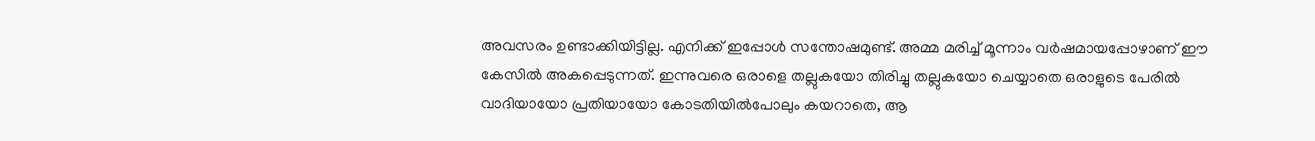അവസരം ഉണ്ടാക്കിയിട്ടില്ല. എനിക്ക് ഇപ്പോൾ സന്തോഷമുണ്ട്. അമ്മ മരിച്ച്‌ മൂന്നാം വർഷമായപ്പോഴാണ് ഈ കേസിൽ അകപ്പെടുന്നത്. ഇന്നുവരെ ഒരാളെ തല്ലുകയോ തിരിച്ചു തല്ലുകയോ ചെയ്യാതെ ഒരാളുടെ പേരിൽ വാദിയായോ പ്രതിയായോ കോടതിയിൽപോലും കയറാതെ, ആ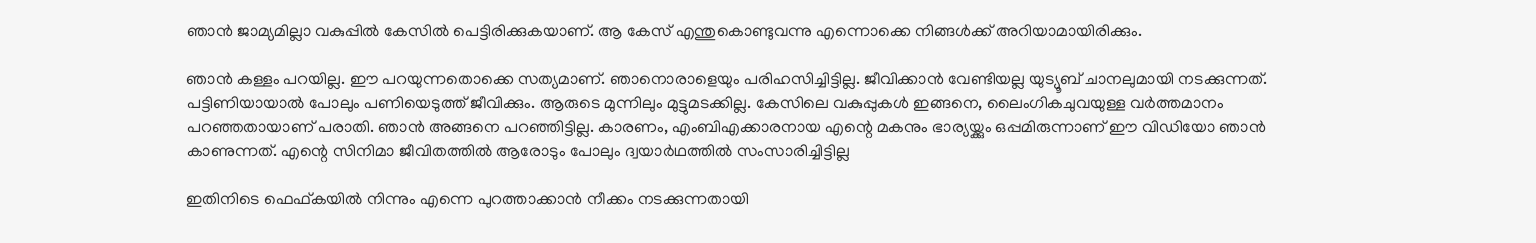ഞാൻ ജാമ്യമില്ലാ വകുപ്പിൽ കേസിൽ പെട്ടിരിക്കുകയാണ്. ആ കേസ് എന്തുകൊണ്ടുവന്നു എന്നൊക്കെ നിങ്ങൾക്ക് അറിയാമായിരിക്കും.

ഞാൻ കള്ളം പറയില്ല. ഈ പറയുന്നതൊക്കെ സത്യമാണ്. ഞാനൊരാളെയും പരിഹസിച്ചിട്ടില്ല. ജീവിക്കാൻ വേണ്ടിയല്ല യുട്യൂബ് ചാനലുമായി നടക്കുന്നത്. പട്ടിണിയായാൽ പോലും പണിയെടുത്ത് ജീവിക്കും. ആരുടെ മുന്നിലും മുട്ടുമടക്കില്ല. കേസിലെ വകുപ്പുകൾ ഇങ്ങനെ, ലൈംഗികചുവയുള്ള വർത്തമാനം പറഞ്ഞതായാണ് പരാതി. ഞാൻ അങ്ങനെ പറഞ്ഞിട്ടില്ല. കാരണം, എംബിഎക്കാരനായ എന്റെ മകനും ഭാര്യയ്ക്കും ഒപ്പമിരുന്നാണ് ഈ വിഡിയോ ഞാൻ കാണുന്നത്. എന്റെ സിനിമാ ജീവിതത്തിൽ ആരോടും പോലും ദ്വയാർഥത്തിൽ സംസാരിച്ചിട്ടില്ല

ഇതിനിടെ ഫെഫ്കയിൽ നിന്നും എന്നെ പുറത്താക്കാൻ നീക്കം നടക്കുന്നതായി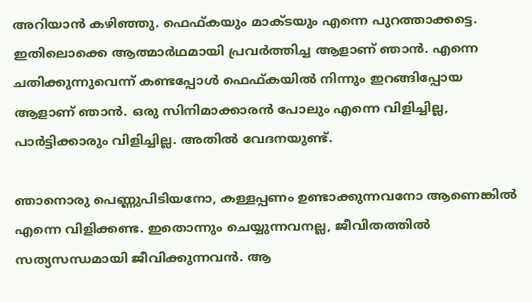അറിയാൻ കഴിഞ്ഞു. ഫെഫ്കയും മാക്ടയും എന്നെ പുറത്താക്കട്ടെ. ഇതിലൊക്കെ ആത്മാർഥമായി പ്രവർത്തിച്ച ആളാണ് ഞാൻ. എന്നെ ചതിക്കുന്നുവെന്ന് കണ്ടപ്പോൾ ഫെഫ്കയിൽ നിന്നും ഇറങ്ങിപ്പോയ ആളാണ് ഞാൻ. ഒരു സിനിമാക്കാരൻ പോലും എന്നെ വിളിച്ചില്ല, പാർട്ടിക്കാരും വിളിച്ചില്ല. അതിൽ വേദനയുണ്ട്.

ഞാനൊരു പെണ്ണുപിടിയനോ, കള്ളപ്പണം ഉണ്ടാക്കുന്നവനോ ആണെങ്കിൽ എന്നെ വിളിക്കണ്ട. ഇതൊന്നും ചെയ്യുന്നവനല്ല, ജീവിതത്തിൽ സത്യസന്ധമായി ജീവിക്കുന്നവൻ. ആ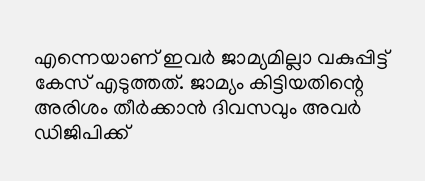എന്നെയാണ് ഇവർ ജാമ്യമില്ലാ വകുപ്പിട്ട് കേസ് എടുത്തത്. ജാമ്യം കിട്ടിയതിന്റെ അരിശം തീർക്കാൻ ദിവസവും അവർ ഡിജിപിക്ക്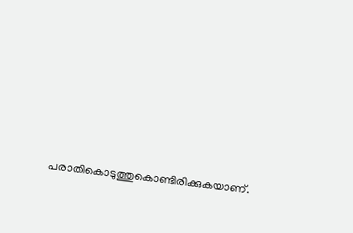പരാതികൊടുത്തുകൊണ്ടിരിക്കുകയാണ്.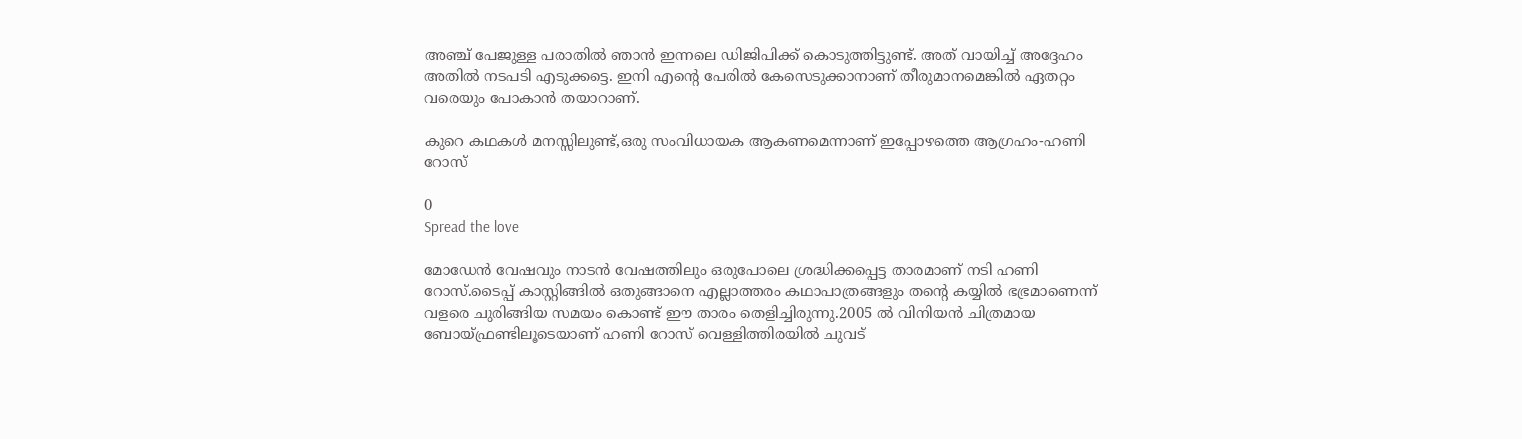അഞ്ച് പേജുള്ള പരാതിൽ ഞാൻ ഇന്നലെ ഡിജിപിക്ക് കൊടുത്തിട്ടുണ്ട്. അത് വായിച്ച്‌ അദ്ദേഹം അതിൽ നടപടി എടുക്കട്ടെ. ഇനി എന്റെ പേരിൽ കേസെടുക്കാനാണ് തീരുമാനമെങ്കിൽ ഏതറ്റം വരെയും പോകാൻ തയാറാണ്.

കുറെ കഥകൾ മനസ്സിലുണ്ട്,ഒരു സംവിധായക ആകണമെന്നാണ് ഇപ്പോഴത്തെ ആഗ്രഹം-ഹണി റോസ്

0
Spread the love

മോഡേൻ വേഷവും നാടൻ വേഷത്തിലും ഒരുപോലെ ശ്രദ്ധിക്കപ്പെട്ട താരമാണ് നടി ഹണി റോസ്.ടൈപ്പ് കാസ്റ്റിങ്ങിൽ ഒതുങ്ങാനെ എല്ലാത്തരം കഥാപാത്രങ്ങളും തന്റെ കയ്യിൽ ഭഭ്രമാണെന്ന് വളരെ ചുരിങ്ങിയ സമയം കൊണ്ട് ഈ താരം തെളിച്ചിരുന്നു.2005 ൽ വിനിയൻ ചിത്രമായ ബോയ്ഫ്രണ്ടിലൂടെയാണ് ഹണി റോസ് വെള്ളിത്തിരയിൽ ചുവട്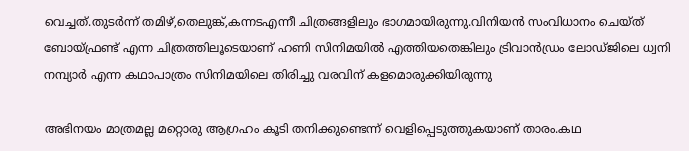വെച്ചത്.തുടർന്ന് തമിഴ്,തെലുങ്ക്,കന്നടഎന്നീ ചിത്രങ്ങളിലും ഭാഗമായിരുന്നു.വിനിയൻ സംവിധാനം ചെയ്ത് ബോയ്ഫ്രണ്ട് എന്ന ചിത്രത്തിലൂടെയാണ് ഹണി സിനിമയിൽ എത്തിയതെങ്കിലും ട്രിവാൻഡ്രം ലോഡ്ജിലെ ധ്വനി നമ്പ്യാർ എന്ന കഥാപാത്രം സിനിമയിലെ തിരിച്ചു വരവിന് കളമൊരുക്കിയിരുന്നു

അഭിനയം മാത്രമല്ല മറ്റൊരു ആഗ്രഹം കൂടി തനിക്കുണ്ടെന്ന് വെളിപ്പെടുത്തുകയാണ് താരം.കഥ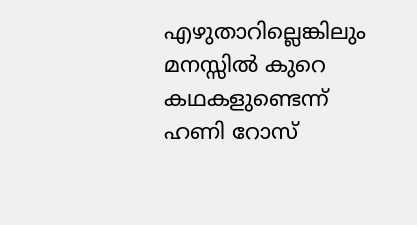എഴുതാറില്ലെങ്കിലും മനസ്സിൽ കുറെ കഥകളുണ്ടെന്ന് ഹണി റോസ്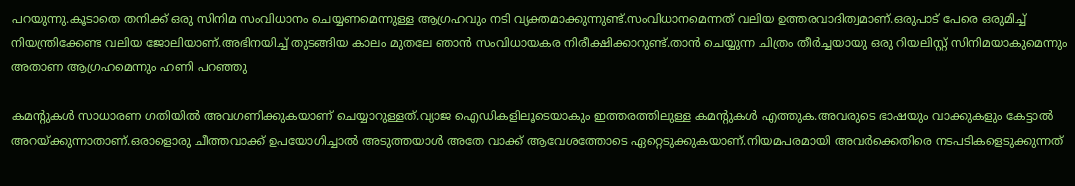പറയുന്നു.കൂടാതെ തനിക്ക് ഒരു സിനിമ സംവിധാനം ചെയ്യണമെന്നുള്ള ആഗ്രഹവും നടി വ്യക്തമാക്കുന്നുണ്ട്.സംവിധാനമെന്നത് വലിയ ഉത്തരവാദിത്വമാണ്.ഒരുപാട് പേരെ ഒരുമിച്ച് നിയന്ത്രിക്കേണ്ട വലിയ ജോലിയാണ്.അഭിനയിച്ച് തുടങ്ങിയ കാലം മുതലേ ഞാൻ സംവിധായകര നിരീക്ഷിക്കാറുണ്ട്.താൻ ചെയ്യുന്ന ചിത്രം തീർച്ചയായു ഒരു റിയലിസ്റ്റ് സിനിമയാകുമെന്നും അതാണ ആഗ്രഹമെന്നും ഹണി പറഞ്ഞു

കമന്റുകൾ സാധാരണ ഗതിയിൽ അവഗണിക്കുകയാണ് ചെയ്യാറുള്ളത്.വ്യാജ ഐഡികളിലൂടെയാകും ഇത്തരത്തിലുള്ള കമന്റുകൾ എത്തുക.അവരുടെ ഭാഷയും വാക്കുകളും കേട്ടാൽ അറയ്ക്കുന്നാതാണ്.ഒരാളൊരു ചീത്തവാക്ക് ഉപയോഗിച്ചാൽ അടുത്തയാൾ അതേ വാക്ക് ആവേശത്തോടെ ഏറ്റെടുക്കുകയാണ്.നിയമപരമായി അവർക്കെതിരെ നടപടികളെടുക്കുന്നത്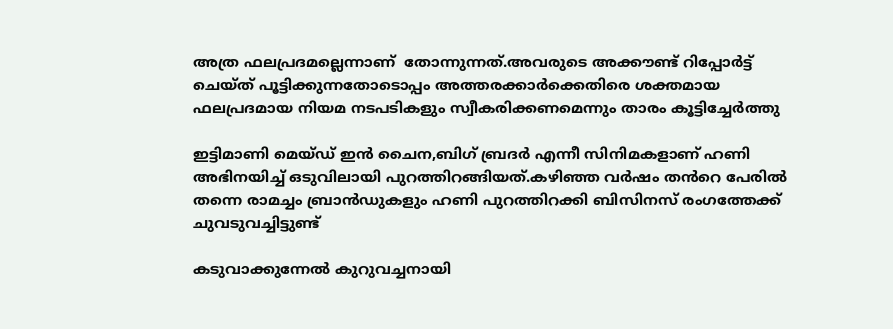അത്ര ഫലപ്രദമല്ലെന്നാണ്  തോന്നുന്നത്.അവരുടെ അക്കൗണ്ട് റിപ്പോർട്ട് ചെയ്‌ത് പൂട്ടിക്കുന്നതോടൊപ്പം അത്തരക്കാർക്കെതിരെ ശക്തമായ ഫലപ്രദമായ നിയമ നടപടികളും സ്വീകരിക്കണമെന്നും താരം കൂട്ടിച്ചേർത്തു

ഇട്ടിമാണി മെയ്ഡ് ഇൻ ചൈന,ബിഗ് ബ്രദർ എന്നീ സിനിമകളാണ് ഹണി അഭിനയിച്ച് ഒടുവിലായി പുറത്തിറങ്ങിയത്.കഴിഞ്ഞ വർഷം തൻറെ പേരിൽ തന്നെ രാമച്ചം ബ്രാൻഡുകളും ഹണി പുറത്തിറക്കി ബിസിനസ് രംഗത്തേക്ക് ചുവടുവച്ചിട്ടുണ്ട്

കടുവാക്കുന്നേല്‍ കുറുവച്ചനായി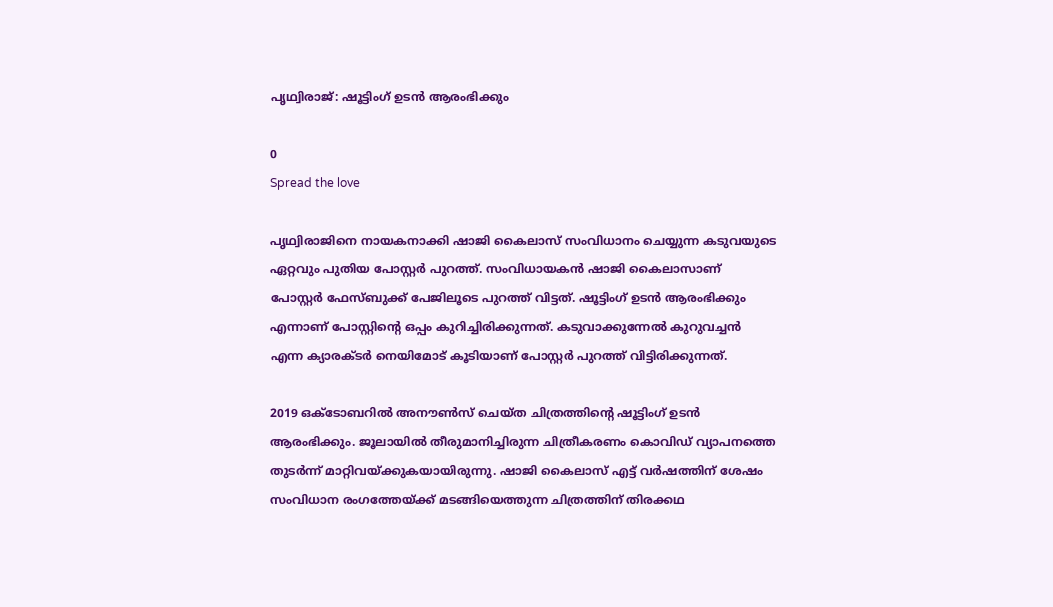പൃഥ്വിരാജ്: ഷൂട്ടിംഗ് ഉടന്‍ ആരംഭിക്കും

0
Spread the love

പൃഥ്വിരാജിനെ നായകനാക്കി ഷാജി കൈലാസ് സംവിധാനം ചെയ്യുന്ന കടുവയുടെ ഏറ്റവും പുതിയ പോസ്റ്റര്‍ പുറത്ത്. സംവിധായകന്‍ ഷാജി കൈലാസാണ് പോസ്റ്റര്‍ ഫേസ്ബുക്ക് പേജിലൂടെ പുറത്ത് വിട്ടത്. ഷൂട്ടിംഗ് ഉടന്‍ ആരംഭിക്കും എന്നാണ് പോസ്റ്റിന്റെ ഒപ്പം കുറിച്ചിരിക്കുന്നത്. കടുവാക്കുന്നേല്‍ കുറുവച്ചന്‍ എന്ന ക്യാരക്ടര്‍ നെയിമോട് കൂടിയാണ് പോസ്റ്റ‌ര്‍ പുറത്ത് വിട്ടിരിക്കുന്നത്.

2019 ഒക്ടോബറില്‍ അനൗണ്‍സ് ചെയ്ത ചിത്രത്തിന്റെ ഷൂട്ടിംഗ് ഉടന്‍ ആരംഭിക്കും. ജൂലായില്‍ തീരുമാനിച്ചിരുന്ന ചിത്രീകരണം കൊവിഡ് വ്യാപനത്തെ തുടര്‍ന്ന് മാറ്റിവയ്ക്കുകയായിരുന്നു. ഷാജി കൈലാസ് എട്ട് വര്‍ഷത്തിന് ശേഷം സംവിധാന രംഗത്തേയ്ക്ക് മടങ്ങിയെത്തുന്ന ചിത്രത്തിന് തിരക്കഥ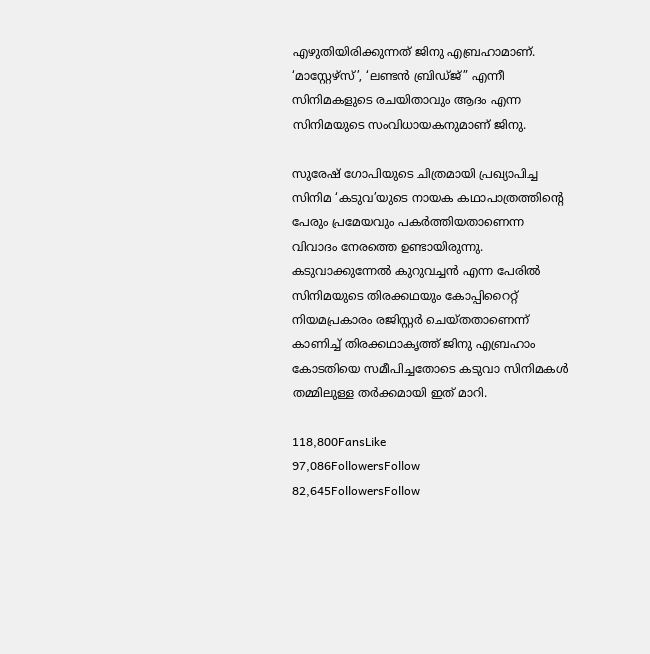എഴുതിയിരിക്കുന്നത് ജിനു എബ്രഹാമാണ്. ‘മാസ്റ്റേഴ്സ്’, ‘ലണ്ടന്‍ ബ്രിഡ്ജ്” എന്നീ സിനിമകളുടെ രചയിതാവും ആദം എന്ന സിനിമയുടെ സംവിധായകനുമാണ് ജിനു.

സുരേഷ് ഗോപിയുടെ ചിത്രമായി പ്രഖ്യാപിച്ച സിനിമ ‘കടുവ’യുടെ നായക കഥാപാത്രത്തിന്റെ പേരും പ്രമേയവും പകര്‍ത്തിയതാണെന്ന വിവാദം നേരത്തെ ഉണ്ടായിരുന്നു. കടുവാക്കുന്നേല്‍ കുറുവച്ചന്‍ എന്ന പേരില്‍ സിനിമയുടെ തിരക്കഥയും കോപ്പിറൈറ്റ് നിയമപ്രകാരം രജിസ്റ്റര്‍ ചെയ്തതാണെന്ന് കാണിച്ച്‌ തിരക്കഥാകൃത്ത് ജിനു എബ്രഹാം കോടതിയെ സമീപിച്ചതോടെ കടുവാ സിനിമകള്‍ തമ്മിലുള്ള തര്‍ക്കമായി ഇത് മാറി.

118,800FansLike
97,086FollowersFollow
82,645FollowersFollow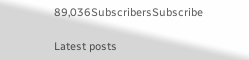89,036SubscribersSubscribe

Latest posts